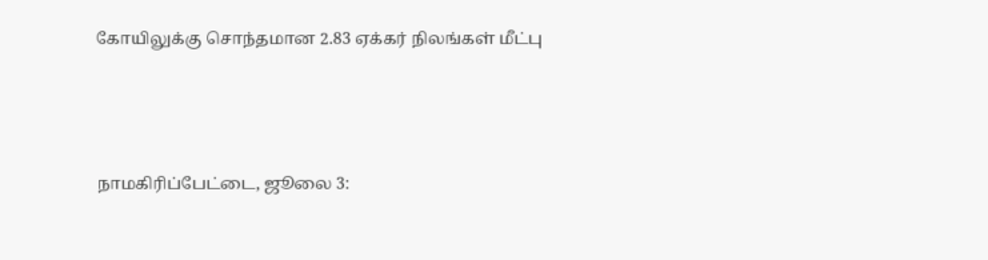கோயிலுக்கு சொந்தமான 2.83 ஏக்கர் நிலங்கள் மீட்பு



நாமகிரிப்பேட்டை, ஜூலை 3: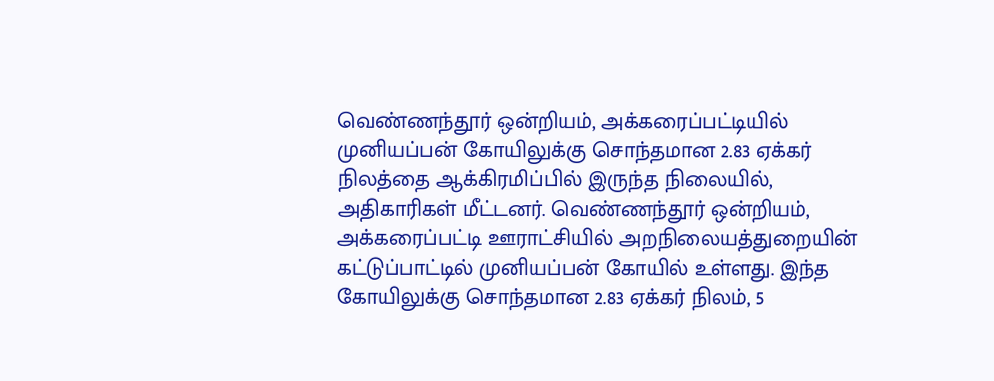வெண்ணந்தூர் ஒன்றியம், அக்கரைப்பட்டியில் முனியப்பன் கோயிலுக்கு சொந்தமான 2.83 ஏக்கர் நிலத்தை ஆக்கிரமிப்பில் இருந்த நிலையில், அதிகாரிகள் மீட்டனர். வெண்ணந்தூர் ஒன்றியம், அக்கரைப்பட்டி ஊராட்சியில் அறநிலையத்துறையின் கட்டுப்பாட்டில் முனியப்பன் கோயில் உள்ளது. இந்த கோயிலுக்கு சொந்தமான 2.83 ஏக்கர் நிலம், 5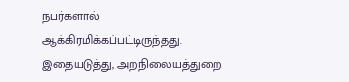நபர்களால் ஆக்கிரமிக்கப்பட்டிருந்தது. இதையடுத்து, அறநிலையத்துறை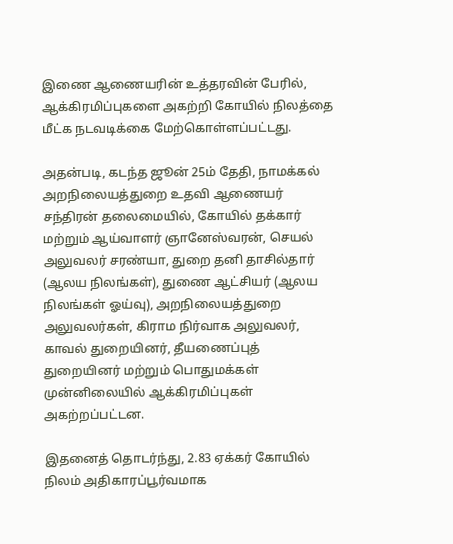இணை ஆணையரின் உத்தரவின் பேரில், ஆக்கிரமிப்புகளை அகற்றி கோயில் நிலத்தை மீட்க நடவடிக்கை மேற்கொள்ளப்பட்டது.

அதன்படி, கடந்த ஜூன் 25ம் தேதி, நாமக்கல் அறநிலையத்துறை உதவி ஆணையர் சந்திரன் தலைமையில், கோயில் தக்கார் மற்றும் ஆய்வாளர் ஞானேஸ்வரன், செயல் அலுவலர் சரண்யா, துறை தனி தாசில்தார் (ஆலய நிலங்கள்), துணை ஆட்சியர் (ஆலய நிலங்கள் ஓய்வு), அறநிலையத்துறை அலுவலர்கள், கிராம நிர்வாக அலுவலர், காவல் துறையினர், தீயணைப்புத் துறையினர் மற்றும் பொதுமக்கள் முன்னிலையில் ஆக்கிரமிப்புகள் அகற்றப்பட்டன.

இதனைத் தொடர்ந்து, 2.83 ஏக்கர் கோயில் நிலம் அதிகாரப்பூர்வமாக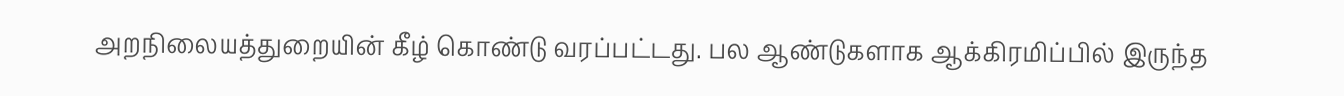அறநிலையத்துறையின் கீழ் கொண்டு வரப்பட்டது. பல ஆண்டுகளாக ஆக்கிரமிப்பில் இருந்த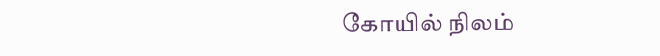கோயில் நிலம்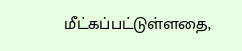மீட்கப்பட்டுள்ளதை,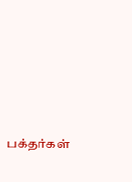பக்தர்கள்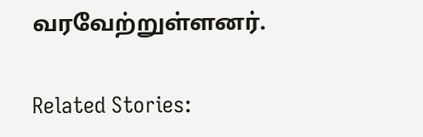வரவேற்றுள்ளனர்.

Related Stories: